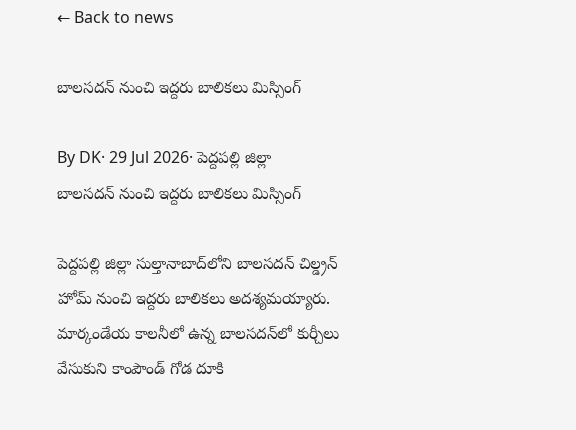← Back to news

బాలసదన్ నుంచి ఇద్దరు బాలికలు మిస్సింగ్

By DK· 29 Jul 2026· పెద్దపల్లి జిల్లా
బాలసదన్ నుంచి ఇద్దరు బాలికలు మిస్సింగ్

పెద్దపల్లి జిల్లా సుల్తానాబాద్‌లోని బాలసదన్ చిల్డ్రన్ హోమ్ నుంచి ఇద్దరు బాలికలు అదశ్యమయ్యారు. మార్కండేయ కాలనీలో ఉన్న బాలసదన్‌లో కుర్చీలు వేసుకుని కాంపౌండ్ గోడ దూకి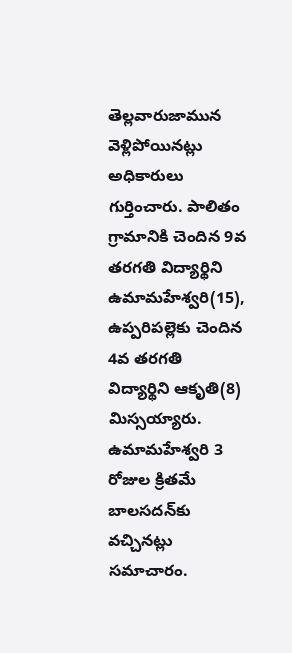తెల్లవారుజామున వెళ్లిపోయినట్లు అధికారులు గుర్తించారు. పాలితం గ్రామానికి చెందిన 9వ తరగతి విద్యార్థిని ఉమామహేశ్వరి(15), ఉప్పరిపల్లెకు చెందిన 4వ తరగతి విద్యార్థిని ఆకృతి(8) మిస్సయ్యారు. ఉమామహేశ్వరి 3 రోజుల క్రితమే బాలసదన్‌కు వచ్చినట్లు సమాచారం.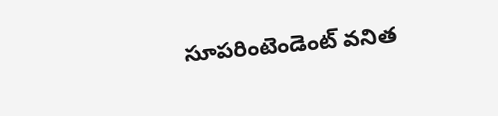సూపరింటెండెంట్ వనిత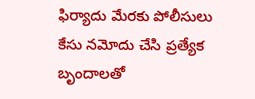ఫిర్యాదు మేరకు పోలీసులు కేసు నమోదు చేసి ప్రత్యేక బృందాలతో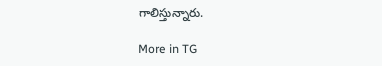గాలిస్తున్నారు.

More in TG